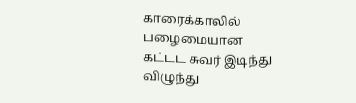காரைக்காலில் பழைமையான கட்டட சுவர் இடிந்து விழுந்து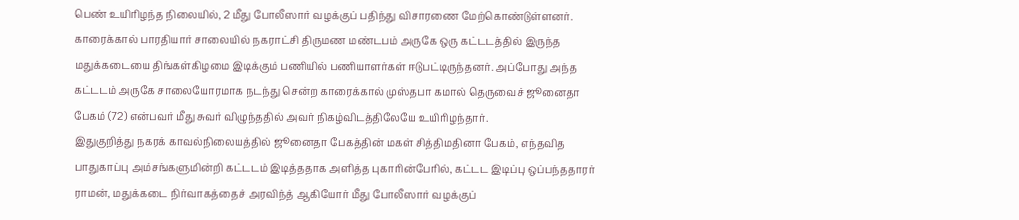பெண் உயிரிழந்த நிலையில், 2 மீது போலீஸார் வழக்குப் பதிந்து விசாரணை மேற்கொண்டுள்ளனர்.
காரைக்கால் பாரதியார் சாலையில் நகராட்சி திருமண மண்டபம் அருகே ஒரு கட்டடத்தில் இருந்த மதுக்கடையை திங்கள்கிழமை இடிக்கும் பணியில் பணியாளர்கள் ஈடுபட்டிருந்தனர். அப்போது அந்த கட்டடம் அருகே சாலையோரமாக நடந்து சென்ற காரைக்கால் முஸ்தபா கமால் தெருவைச் ஜூனைதா பேகம் (72) என்பவர் மீது சுவர் விழுந்ததில் அவர் நிகழ்விடத்திலேயே உயிரிழந்தார்.
இதுகுறித்து நகரக் காவல்நிலையத்தில் ஜூனைதா பேகத்தின் மகள் சித்திமதினா பேகம், எந்தவித பாதுகாப்பு அம்சங்களுமின்றி கட்டடம் இடித்ததாக அளித்த புகாரின்பேரில், கட்டட இடிப்பு ஒப்பந்ததாரர் ராமன், மதுக்கடை நிர்வாகத்தைச் அரவிந்த் ஆகியோர் மீது போலீஸார் வழக்குப்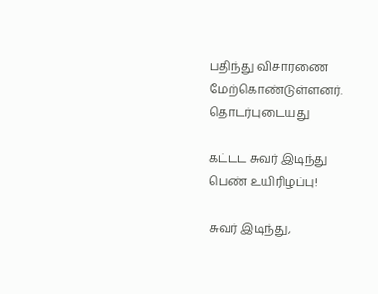பதிந்து விசாரணை மேற்கொண்டுள்ளனர்.
தொடர்புடையது

கட்டட சுவர் இடிந்து பெண் உயிரிழப்பு!

சுவர் இடிந்து,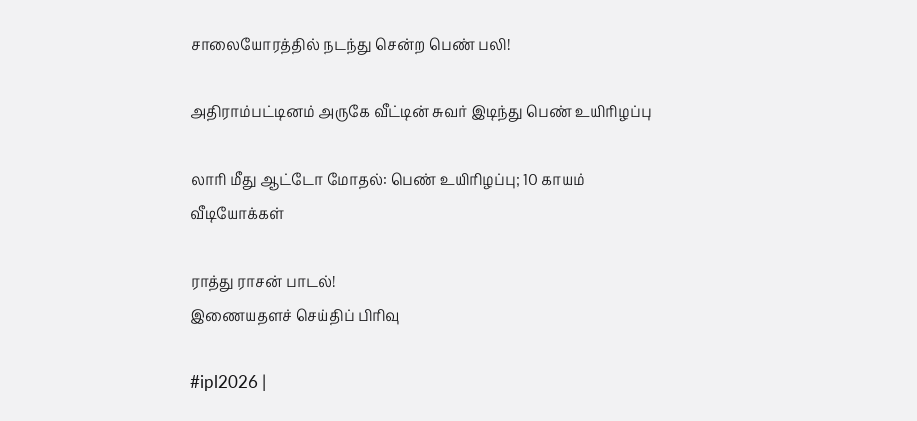சாலையோரத்தில் நடந்து சென்ற பெண் பலி!

அதிராம்பட்டினம் அருகே வீட்டின் சுவர் இடிந்து பெண் உயிரிழப்பு

லாரி மீது ஆட்டோ மோதல்: பெண் உயிரிழப்பு; 10 காயம்
வீடியோக்கள்

ராத்து ராசன் பாடல்!
இணையதளச் செய்திப் பிரிவு

#ipl2026 |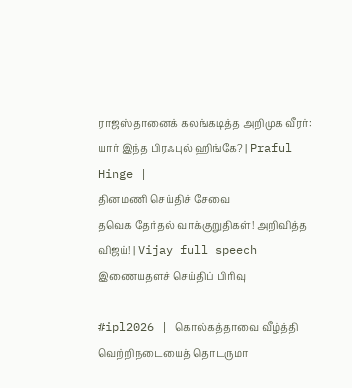ராஜஸ்தானைக் கலங்கடித்த அறிமுக வீரர்: யார் இந்த பிரஃபுல் ஹிங்கே? | Praful Hinge |
தினமணி செய்திச் சேவை
தவெக தேர்தல் வாக்குறுதிகள்! அறிவித்த விஜய்! | Vijay full speech
இணையதளச் செய்திப் பிரிவு

#ipl2026 | கொல்கத்தாவை வீழ்த்தி வெற்றிநடையைத் தொடருமா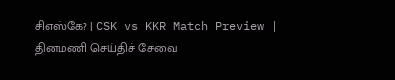சிஎஸ்கே? | CSK vs KKR Match Preview |
தினமணி செய்திச் சேவை